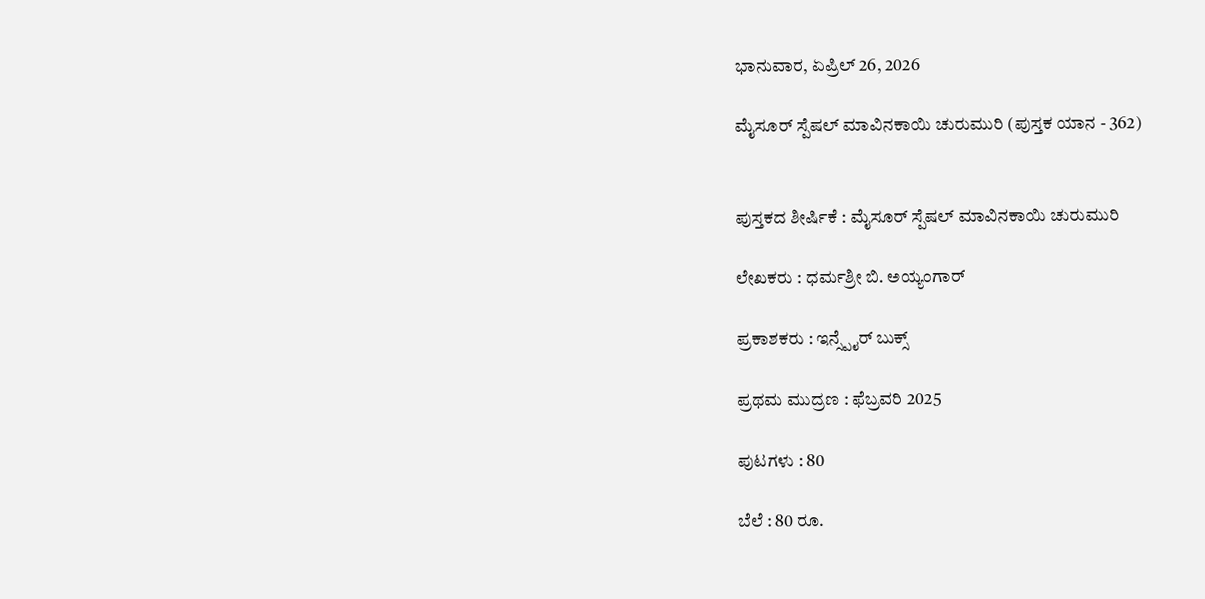ಭಾನುವಾರ, ಏಪ್ರಿಲ್ 26, 2026

ಮೈಸೂರ್ ಸ್ಪೆಷಲ್ ಮಾವಿನಕಾಯಿ ಚುರುಮುರಿ (ಪುಸ್ತಕ ಯಾನ - 362)


ಪುಸ್ತಕದ ಶೀರ್ಷಿಕೆ : ಮೈಸೂರ್ ಸ್ಪೆಷಲ್ ಮಾವಿನಕಾಯಿ ಚುರುಮುರಿ

ಲೇಖಕರು : ಧರ್ಮಶ್ರೀ ಬಿ. ಅಯ್ಯಂಗಾರ್

ಪ್ರಕಾಶಕರು : ಇನ್ಸ್ಪೈರ್ ಬುಕ್ಸ್

ಪ್ರಥಮ ಮುದ್ರಣ : ಫೆಬ್ರವರಿ 2025

ಪುಟಗಳು : 80

ಬೆಲೆ : 80 ರೂ.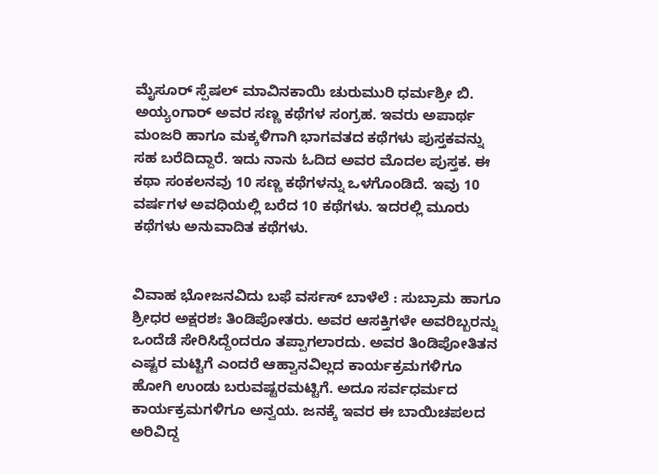ಮೈಸೂರ್ ಸ್ಪೆಷಲ್ ಮಾವಿನಕಾಯಿ ಚುರುಮುರಿ ಧರ್ಮಶ್ರೀ ಬಿ. ಅಯ್ಯಂಗಾರ್ ಅವರ ಸಣ್ಣ ಕಥೆಗಳ ಸಂಗ್ರಹ. ಇವರು ಅಪಾರ್ಥ ಮಂಜರಿ ಹಾಗೂ ಮಕ್ಕಳಿಗಾಗಿ ಭಾಗವತದ ಕಥೆಗಳು ಪುಸ್ತಕವನ್ನು ಸಹ ಬರೆದಿದ್ದಾರೆ. ಇದು ನಾನು ಓದಿದ ಅವರ ಮೊದಲ ಪುಸ್ತಕ. ಈ ಕಥಾ ಸಂಕಲನವು 10 ಸಣ್ಣ ಕಥೆಗಳನ್ನು ಒಳಗೊಂಡಿದೆ. ಇವು 10 ವರ್ಷಗಳ ಅವಧಿಯಲ್ಲಿ ಬರೆದ 10 ಕಥೆಗಳು. ಇದರಲ್ಲಿ ಮೂರು ಕಥೆಗಳು ಅನುವಾದಿತ ಕಥೆಗಳು.


ವಿವಾಹ ಭೋಜನವಿದು ಬಫೆ ವರ್ಸಸ್ ಬಾಳೆಲೆ : ಸುಬ್ರಾಮ ಹಾಗೂ ಶ್ರೀಧರ ಅಕ್ಷರಶಃ ತಿಂಡಿಪೋತರು. ಅವರ ಆಸಕ್ತಿಗಳೇ ಅವರಿಬ್ಬರನ್ನು ಒಂದೆಡೆ ಸೇರಿಸಿದ್ದೆಂದರೂ ತಪ್ಪಾಗಲಾರದು. ಅವರ ತಿಂಡಿಪೋತಿತನ ಎಷ್ಟರ ಮಟ್ಟಿಗೆ ಎಂದರೆ ಆಹ್ವಾನವಿಲ್ಲದ ಕಾರ್ಯಕ್ರಮಗಳಿಗೂ ಹೋಗಿ ಉಂಡು ಬರುವಷ್ಟರಮಟ್ಟಿಗೆ. ಅದೂ ಸರ್ವಧರ್ಮದ ಕಾರ್ಯಕ್ರಮಗಳಿಗೂ ಅನ್ವಯ. ಜನಕ್ಕೆ ಇವರ ಈ ಬಾಯಿಚಪಲದ ಅರಿವಿದ್ದ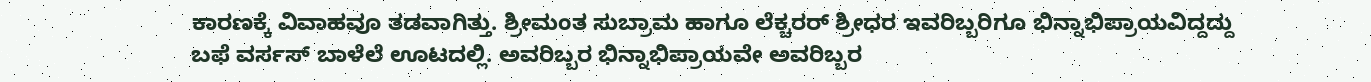ಕಾರಣಕ್ಕೆ ವಿವಾಹವೂ ತಡವಾಗಿತ್ತು. ಶ್ರೀಮಂತ ಸುಬ್ರಾಮ ಹಾಗೂ ಲೆಕ್ಚರರ್ ಶ್ರೀಧರ ಇವರಿಬ್ಬರಿಗೂ ಭಿನ್ನಾಭಿಪ್ರಾಯವಿದ್ದದ್ದು ಬಫೆ ವರ್ಸಸ್ ಬಾಳೆಲೆ ಊಟದಲ್ಲಿ. ಅವರಿಬ್ಬರ ಭಿನ್ನಾಭಿಪ್ರಾಯವೇ ಅವರಿಬ್ಬರ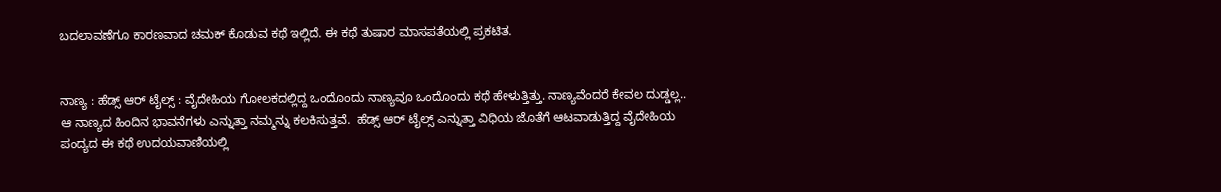ಬದಲಾವಣೆಗೂ ಕಾರಣವಾದ ಚಮಕ್ ಕೊಡುವ ಕಥೆ ಇಲ್ಲಿದೆ. ಈ ಕಥೆ ತುಷಾರ ಮಾಸಪತೆಯಲ್ಲಿ ಪ್ರಕಟಿತ.


ನಾಣ್ಯ : ಹೆಡ್ಸ್ ಆರ್ ಟೈಲ್ಸ್ : ವೈದೇಹಿಯ ಗೋಲಕದಲ್ಲಿದ್ದ ಒಂದೊಂದು ನಾಣ್ಯವೂ ಒಂದೊಂದು ಕಥೆ ಹೇಳುತ್ತಿತ್ತು. ನಾಣ್ಯವೆಂದರೆ ಕೇವಲ ದುಡ್ಡಲ್ಲ.. ಆ ನಾಣ್ಯದ ಹಿಂದಿನ ಭಾವನೆಗಳು ಎನ್ನುತ್ತಾ ನಮ್ಮನ್ನು ಕಲಕಿಸುತ್ತವೆ.  ಹೆಡ್ಸ್ ಆರ್ ಟೈಲ್ಸ್ ಎನ್ನುತ್ತಾ ವಿಧಿಯ ಜೊತೆಗೆ ಆಟವಾಡುತ್ತಿದ್ದ ವೈದೇಹಿಯ ಪಂದ್ಯದ ಈ ಕಥೆ ಉದಯವಾಣಿಯಲ್ಲಿ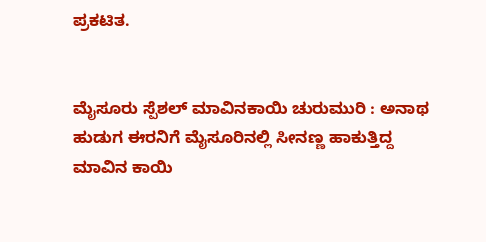ಪ್ರಕಟಿತ.


ಮೈಸೂರು ಸ್ಪೆಶಲ್ ಮಾವಿನಕಾಯಿ ಚುರುಮುರಿ : ಅನಾಥ ಹುಡುಗ ಈರನಿಗೆ ಮೈಸೂರಿನಲ್ಲಿ ಸೀನಣ್ಣ ಹಾಕುತ್ತಿದ್ದ ಮಾವಿನ ಕಾಯಿ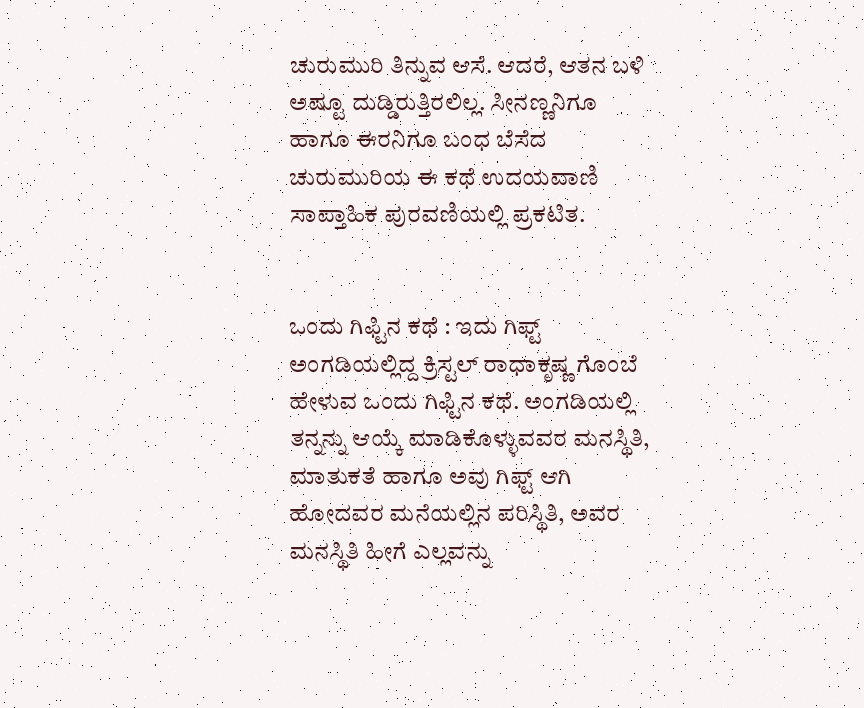ಚುರುಮುರಿ ತಿನ್ನುವ ಆಸೆ. ಆದರೆ, ಆತನ ಬಳಿ ಅಷ್ಟೂ ದುಡ್ಡಿರುತ್ತಿರಲಿಲ್ಲ. ಸೀನಣ್ಣನಿಗೂ ಹಾಗೂ ಈರನಿಗೂ ಬಂಧ ಬೆಸೆದ ಚುರುಮುರಿಯ ಈ ಕಥೆ ಉದಯವಾಣಿ ಸಾಪ್ತಾಹಿಕ ಪುರವಣಿಯಲ್ಲಿ ಪ್ರಕಟಿತ.


ಒಂದು ಗಿಫ್ಟಿನ ಕಥೆ : ಇದು ಗಿಫ್ಟ್ ಅಂಗಡಿಯಲ್ಲಿದ್ದ ಕ್ರಿಸ್ಟಲ್ ರಾಧಾಕೃಷ್ಣ ಗೊಂಬೆ ಹೇಳುವ ಒಂದು ಗಿಫ್ಟಿನ ಕಥೆ. ಅಂಗಡಿಯಲ್ಲಿ ತನ್ನನ್ನು ಆಯ್ಕೆ ಮಾಡಿಕೊಳ್ಳುವವರ ಮನಸ್ಥಿತಿ, ಮಾತುಕತೆ ಹಾಗೂ ಅವು ಗಿಫ್ಟ್ ಆಗಿ ಹೋದವರ ಮನೆಯಲ್ಲಿನ ಪರಿಸ್ಥಿತಿ, ಅವರ ಮನಸ್ಥಿತಿ ಹೀಗೆ ಎಲ್ಲವನ್ನು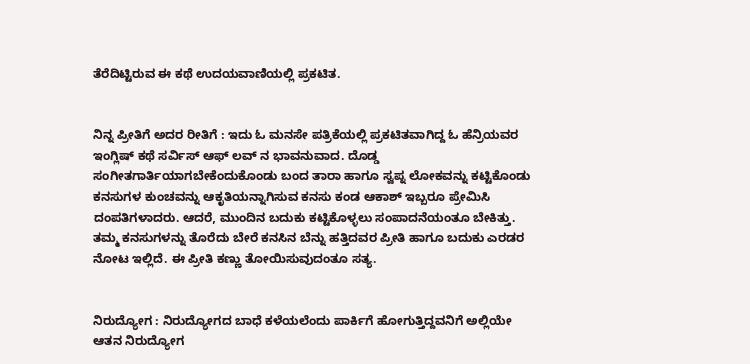ತೆರೆದಿಟ್ಟಿರುವ ಈ ಕಥೆ ಉದಯವಾಣಿಯಲ್ಲಿ ಪ್ರಕಟಿತ.


ನಿನ್ನ ಪ್ರೀತಿಗೆ ಅದರ ರೀತಿಗೆ : ಇದು ಓ ಮನಸೇ ಪತ್ರಿಕೆಯಲ್ಲಿ ಪ್ರಕಟಿತವಾಗಿದ್ದ ಓ ಹೆನ್ರಿಯವರ ಇಂಗ್ಲಿಷ್ ಕಥೆ ಸರ್ವಿಸ್ ಆಫ್ ಲವ್ ನ ಭಾವನುವಾದ. ದೊಡ್ಡ ಸಂಗೀತಗಾರ್ತಿಯಾಗಬೇಕೆಂದುಕೊಂಡು ಬಂದ ತಾರಾ ಹಾಗೂ ಸ್ವಪ್ನ ಲೋಕವನ್ನು ಕಟ್ಟಿಕೊಂಡು ಕನಸುಗಳ ಕುಂಚವನ್ನು ಆಕೃತಿಯನ್ನಾಗಿಸುವ ಕನಸು ಕಂಡ ಆಕಾಶ್ ಇಬ್ಬರೂ ಪ್ರೇಮಿಸಿ ದಂಪತಿಗಳಾದರು. ಆದರೆ, ಮುಂದಿನ ಬದುಕು ಕಟ್ಟಿಕೊಳ್ಳಲು ಸಂಪಾದನೆಯಂತೂ ಬೇಕಿತ್ತು. ತಮ್ಮ ಕನಸುಗಳನ್ನು ತೊರೆದು ಬೇರೆ ಕನಸಿನ ಬೆನ್ನು ಹತ್ತಿದವರ ಪ್ರೀತಿ ಹಾಗೂ ಬದುಕು ಎರಡರ ನೋಟ ಇಲ್ಲಿದೆ. ಈ ಪ್ರೀತಿ ಕಣ್ಣು ತೋಯಿಸುವುದಂತೂ ಸತ್ಯ.


ನಿರುದ್ಯೋಗ : ನಿರುದ್ಯೋಗದ ಬಾಧೆ ಕಳೆಯಲೆಂದು ಪಾರ್ಕಿಗೆ ಹೋಗುತ್ತಿದ್ದವನಿಗೆ ಅಲ್ಲಿಯೇ ಆತನ ನಿರುದ್ಯೋಗ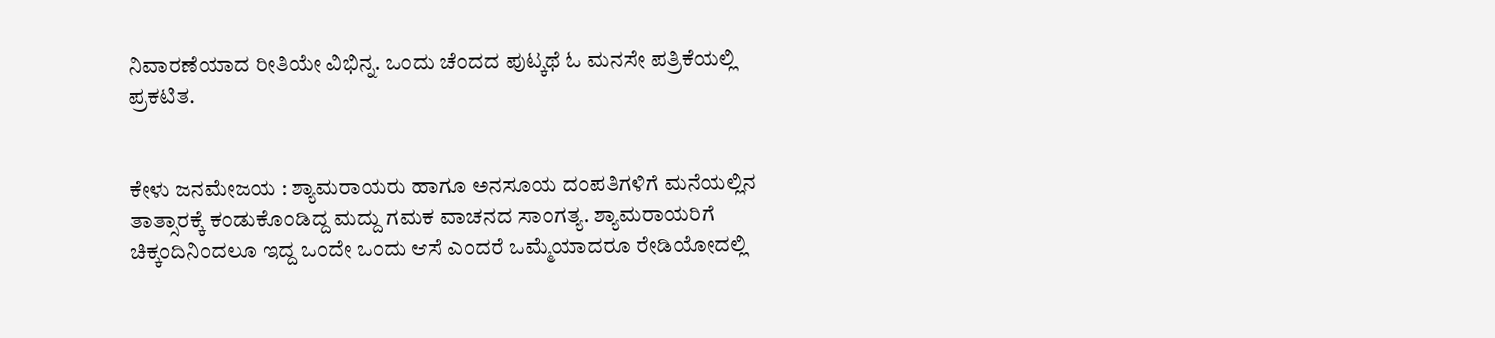ನಿವಾರಣೆಯಾದ ರೀತಿಯೇ ವಿಭಿನ್ನ. ಒಂದು ಚೆಂದದ ಪುಟ್ಕಥೆ ಓ ಮನಸೇ ಪತ್ರಿಕೆಯಲ್ಲಿ ಪ್ರಕಟಿತ.


ಕೇಳು ಜನಮೇಜಯ : ಶ್ಯಾಮರಾಯರು ಹಾಗೂ ಅನಸೂಯ ದಂಪತಿಗಳಿಗೆ ಮನೆಯಲ್ಲಿನ ತಾತ್ಸಾರಕ್ಕೆ ಕಂಡುಕೊಂಡಿದ್ದ ಮದ್ದು ಗಮಕ ವಾಚನದ ಸಾಂಗತ್ಯ. ಶ್ಯಾಮರಾಯರಿಗೆ ಚಿಕ್ಕಂದಿನಿಂದಲೂ ಇದ್ದ ಒಂದೇ ಒಂದು ಆಸೆ ಎಂದರೆ ಒಮ್ಮೆಯಾದರೂ ರೇಡಿಯೋದಲ್ಲಿ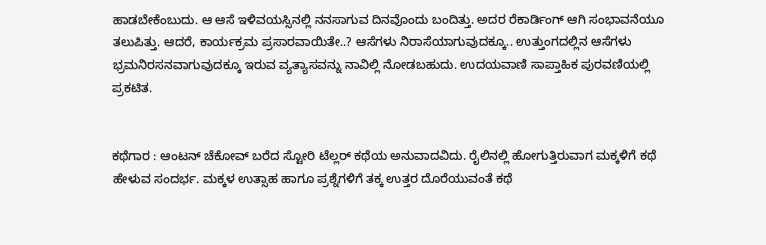ಹಾಡಬೇಕೆಂಬುದು. ಆ ಆಸೆ ಇಳಿವಯಸ್ಸಿನಲ್ಲಿ ನನಸಾಗುವ ದಿನವೊಂದು ಬಂದಿತ್ತು. ಅದರ ರೆಕಾರ್ಡಿಂಗ್ ಆಗಿ ಸಂಭಾವನೆಯೂ ತಲುಪಿತ್ತು. ಆದರೆ, ಕಾರ್ಯಕ್ರಮ ಪ್ರಸಾರವಾಯಿತೇ..? ಆಸೆಗಳು ನಿರಾಸೆಯಾಗುವುದಕ್ಕೂ.. ಉತ್ತುಂಗದಲ್ಲಿನ ಆಸೆಗಳು ಭ್ರಮನಿರಸನವಾಗುವುದಕ್ಕೂ ಇರುವ ವ್ಯತ್ಯಾಸವನ್ನು ನಾವಿಲ್ಲಿ ನೋಡಬಹುದು. ಉದಯವಾಣಿ ಸಾಪ್ತಾಹಿಕ ಪುರವಣಿಯಲ್ಲಿ ಪ್ರಕಟಿತ.


ಕಥೆಗಾರ : ಆಂಟನ್ ಚೆಕೋವ್ ಬರೆದ ಸ್ಟೋರಿ ಟೆಲ್ಲರ್ ಕಥೆಯ ಅನುವಾದವಿದು. ರೈಲಿನಲ್ಲಿ ಹೋಗುತ್ತಿರುವಾಗ ಮಕ್ಕಳಿಗೆ ಕಥೆ ಹೇಳುವ ಸಂದರ್ಭ. ಮಕ್ಕಳ ಉತ್ಸಾಹ ಹಾಗೂ ಪ್ರಶ್ನೆಗಳಿಗೆ ತಕ್ಕ ಉತ್ತರ ದೊರೆಯುವಂತೆ ಕಥೆ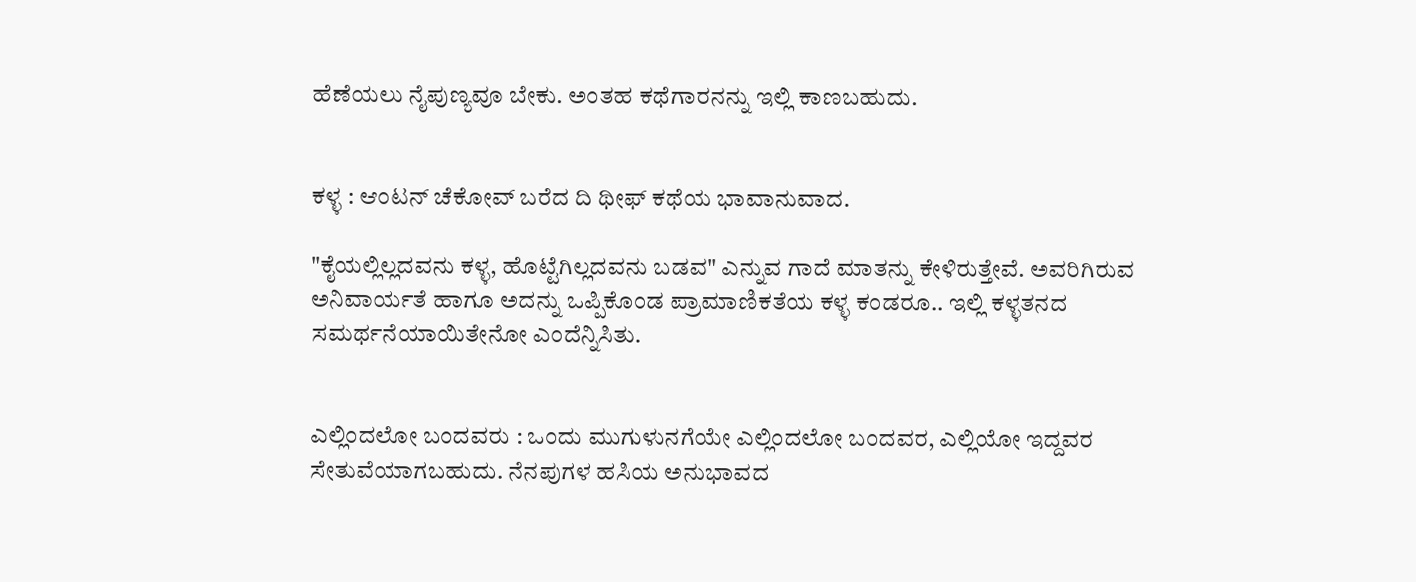ಹೆಣೆಯಲು ನೈಪುಣ್ಯವೂ ಬೇಕು. ಅಂತಹ ಕಥೆಗಾರನನ್ನು ಇಲ್ಲಿ ಕಾಣಬಹುದು.


ಕಳ್ಳ : ಆಂಟನ್ ಚೆಕೋವ್ ಬರೆದ ದಿ ಥೀಫ್ ಕಥೆಯ ಭಾವಾನುವಾದ.

"ಕೈಯಲ್ಲಿಲ್ಲದವನು ಕಳ್ಳ, ಹೊಟ್ಟೆಗಿಲ್ಲದವನು ಬಡವ" ಎನ್ನುವ ಗಾದೆ ಮಾತನ್ನು ಕೇಳಿರುತ್ತೇವೆ. ಅವರಿಗಿರುವ ಅನಿವಾರ್ಯತೆ ಹಾಗೂ ಅದನ್ನು ಒಪ್ಪಿಕೊಂಡ ಪ್ರಾಮಾಣಿಕತೆಯ ಕಳ್ಳ ಕಂಡರೂ.. ಇಲ್ಲಿ ಕಳ್ಳತನದ ಸಮರ್ಥನೆಯಾಯಿತೇನೋ ಎಂದೆನ್ನಿಸಿತು.


ಎಲ್ಲಿಂದಲೋ ಬಂದವರು : ಒಂದು ಮುಗುಳುನಗೆಯೇ ಎಲ್ಲಿಂದಲೋ ಬಂದವರ, ಎಲ್ಲಿಯೋ ಇದ್ದವರ ಸೇತುವೆಯಾಗಬಹುದು. ನೆನಪುಗಳ ಹಸಿಯ ಅನುಭಾವದ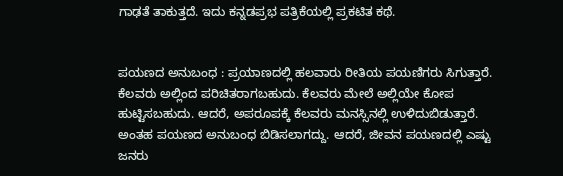ಗಾಢತೆ ತಾಕುತ್ತದೆ. ಇದು ಕನ್ನಡಪ್ರಭ ಪತ್ರಿಕೆಯಲ್ಲಿ ಪ್ರಕಟಿತ ಕಥೆ.


ಪಯಣದ ಅನುಬಂಧ : ಪ್ರಯಾಣದಲ್ಲಿ ಹಲವಾರು ರೀತಿಯ ಪಯಣಿಗರು ಸಿಗುತ್ತಾರೆ. ಕೆಲವರು ಅಲ್ಲಿಂದ ಪರಿಚಿತರಾಗಬಹುದು. ಕೆಲವರು ಮೇಲೆ ಅಲ್ಲಿಯೇ ಕೋಪ ಹುಟ್ಟಿಸಬಹುದು. ಆದರೆ, ಅಪರೂಪಕ್ಕೆ ಕೆಲವರು ಮನಸ್ಸಿನಲ್ಲಿ ಉಳಿದುಬಿಡುತ್ತಾರೆ. ಅಂತಹ ಪಯಣದ ಅನುಬಂಧ ಬಿಡಿಸಲಾಗದ್ದು. ಆದರೆ, ಜೀವನ ಪಯಣದಲ್ಲಿ ಎಷ್ಟು ಜನರು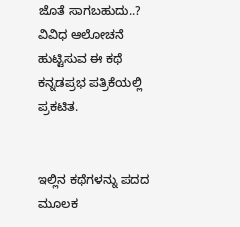ಜೊತೆ ಸಾಗಬಹುದು..? ವಿವಿಧ ಆಲೋಚನೆ ಹುಟ್ಟಿಸುವ ಈ ಕಥೆ ಕನ್ನಡಪ್ರಭ ಪತ್ರಿಕೆಯಲ್ಲಿ ಪ್ರಕಟಿತ.


ಇಲ್ಲಿನ ಕಥೆಗಳನ್ನು ಪದದ ಮೂಲಕ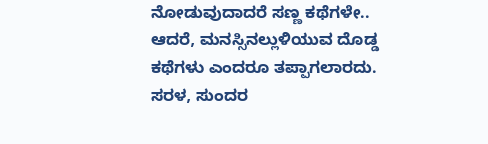ನೋಡುವುದಾದರೆ ಸಣ್ಣ ಕಥೆಗಳೇ.. ಆದರೆ, ಮನಸ್ಸಿನಲ್ಲುಳಿಯುವ ದೊಡ್ಡ ಕಥೆಗಳು ಎಂದರೂ ತಪ್ಪಾಗಲಾರದು. ಸರಳ, ಸುಂದರ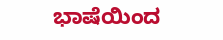ಭಾಷೆಯಿಂದ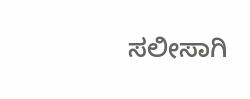ಸಲೀಸಾಗಿ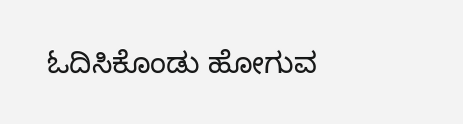ಓದಿಸಿಕೊಂಡು ಹೋಗುವ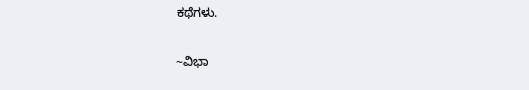ಕಥೆಗಳು.


~ವಿಭಾ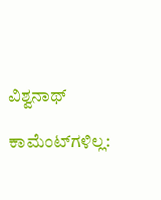ವಿಶ್ವನಾಥ್

ಕಾಮೆಂಟ್‌ಗಳಿಲ್ಲ: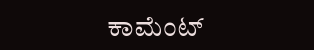ಕಾಮೆಂಟ್‌‌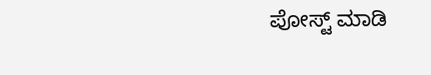ಪೋಸ್ಟ್‌ ಮಾಡಿ